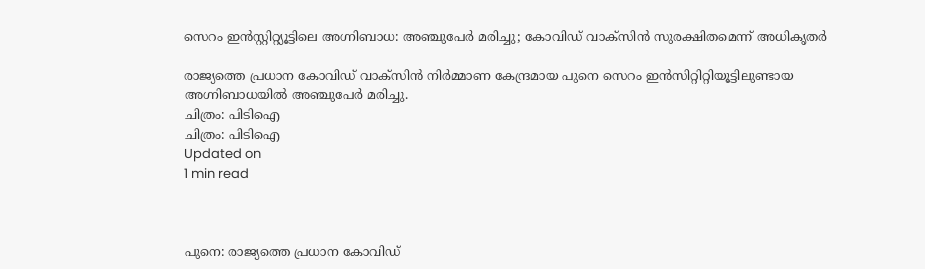സെറം ഇന്‍സ്റ്റിറ്റ്യൂട്ടിലെ അഗ്നിബാധ: അഞ്ചുപേര്‍ മരിച്ചു; കോവിഡ് വാക്‌സിന്‍ സുരക്ഷിതമെന്ന് അധികൃതര്‍

രാജ്യത്തെ പ്രധാന കോവിഡ് വാക്‌സിന്‍ നിര്‍മ്മാണ കേന്ദ്രമായ പുനെ സെറം ഇന്‍സിറ്റിറ്റിയൂട്ടിലുണ്ടായ അഗ്നിബാധയില്‍ അഞ്ചുപേര്‍ മരിച്ചു.
ചിത്രം: പിടിഐ
ചിത്രം: പിടിഐ
Updated on
1 min read



പുനെ: രാജ്യത്തെ പ്രധാന കോവിഡ്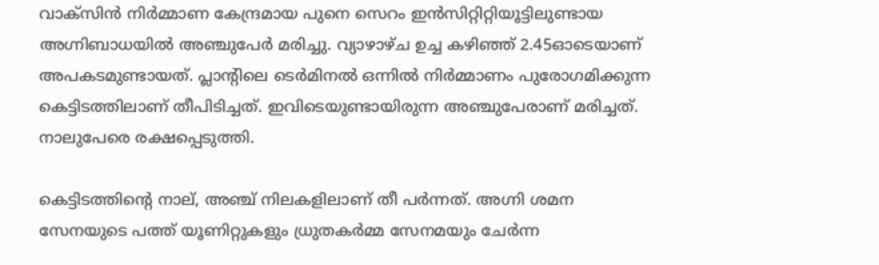വാക്‌സിന്‍ നിര്‍മ്മാണ കേന്ദ്രമായ പുനെ സെറം ഇന്‍സിറ്റിറ്റിയൂട്ടിലുണ്ടായ അഗ്നിബാധയില്‍ അഞ്ചുപേര്‍ മരിച്ചു. വ്യാഴാഴ്ച ഉച്ച കഴിഞ്ഞ് 2.45ഓടെയാണ് അപകടമുണ്ടായത്. പ്ലാന്റിലെ ടെര്‍മിനല്‍ ഒന്നില്‍ നിര്‍മ്മാണം പുരോഗമിക്കുന്ന കെട്ടിടത്തിലാണ് തീപിടിച്ചത്. ഇവിടെയുണ്ടായിരുന്ന അഞ്ചുപേരാണ് മരിച്ചത്. നാലുപേരെ രക്ഷപ്പെടുത്തി.

കെട്ടിടത്തിന്റെ നാല്, അഞ്ച് നിലകളിലാണ് തീ പര്‍ന്നത്. അഗ്നി ശമന സേനയുടെ പത്ത് യൂണിറ്റുകളും ധ്രുതകര്‍മ്മ സേനമയും ചേര്‍ന്ന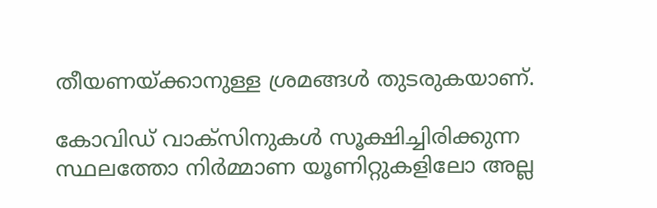തീയണയ്ക്കാനുള്ള ശ്രമങ്ങള്‍ തുടരുകയാണ്.

കോവിഡ് വാക്‌സിനുകള്‍ സൂക്ഷിച്ചിരിക്കുന്ന സ്ഥലത്തോ നിര്‍മ്മാണ യൂണിറ്റുകളിലോ അല്ല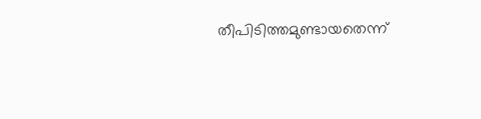തീപിടിത്തമുണ്ടായതെന്ന്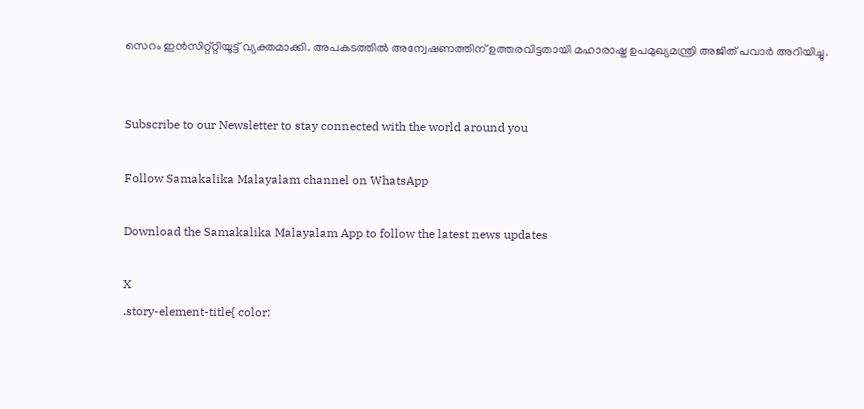സെറം ഇന്‍സിറ്റ്റ്റിയൂട്ട് വ്യക്തമാക്കി. അപകടത്തില്‍ അന്വേഷണത്തിന് ഉത്തരവിട്ടതായി മഹാരാഷ്ട്ര ഉപമുഖ്യമന്ത്രി അജിത് പവാര്‍ അറിയിച്ചു.


Subscribe to our Newsletter to stay connected with the world around you

Follow Samakalika Malayalam channel on WhatsApp

Download the Samakalika Malayalam App to follow the latest news updates

X
.story-element-title{ color: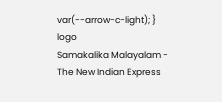var(--arrow-c-light); }
logo
Samakalika Malayalam - The New Indian Express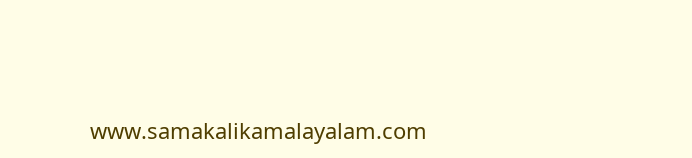www.samakalikamalayalam.com